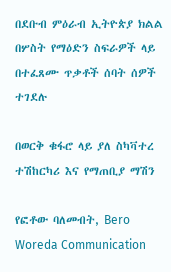በደቡብ ምዕራብ ኢትዮጵያ ክልል በሦስት የማዕድን ስፍራዎች ላይ በተፈጸሙ ጥቃቶች ሰባት ሰዎች ተገደሉ

በወርቅ ቁፋሮ ላይ ያለ ስካቫተረ ተሽከርካሪ እና የማጠቢያ ማሽን

የፎቶው ባለመብት, Bero Woreda Communication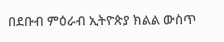በደቡብ ምዕራብ ኢትዮጵያ ክልል ውስጥ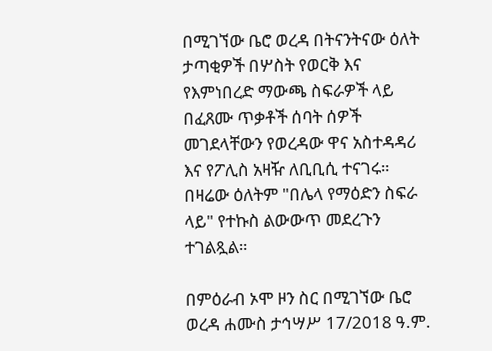በሚገኘው ቤሮ ወረዳ በትናንትናው ዕለት ታጣቂዎች በሦስት የወርቅ እና የእምነበረድ ማውጫ ስፍራዎች ላይ በፈጸሙ ጥቃቶች ሰባት ሰዎች መገደላቸውን የወረዳው ዋና አስተዳዳሪ እና የፖሊስ አዛዥ ለቢቢሲ ተናገሩ። በዛሬው ዕለትም "በሌላ የማዕድን ስፍራ ላይ" የተኩስ ልውውጥ መደረጉን ተገልጿል።

በምዕራብ ኦሞ ዞን ስር በሚገኘው ቤሮ ወረዳ ሐሙስ ታኅሣሥ 17/2018 ዓ.ም.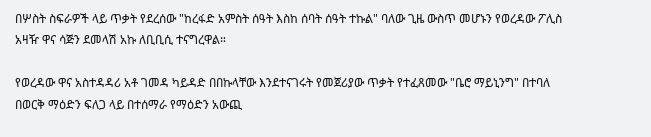በሦስት ስፍራዎች ላይ ጥቃት የደረሰው "ከረፋድ አምስት ሰዓት እስከ ሰባት ሰዓት ተኩል" ባለው ጊዜ ውስጥ መሆኑን የወረዳው ፖሊስ አዛዥ ዋና ሳጅን ደመላሽ አኩ ለቢቢሲ ተናግረዋል።

የወረዳው ዋና አስተዳዳሪ አቶ ገመዳ ካይዳድ በበኩላቸው እንደተናገሩት የመጀሪያው ጥቃት የተፈጸመው "ቤሮ ማይኒንግ" በተባለ በወርቅ ማዕድን ፍለጋ ላይ በተሰማራ የማዕድን አውጪ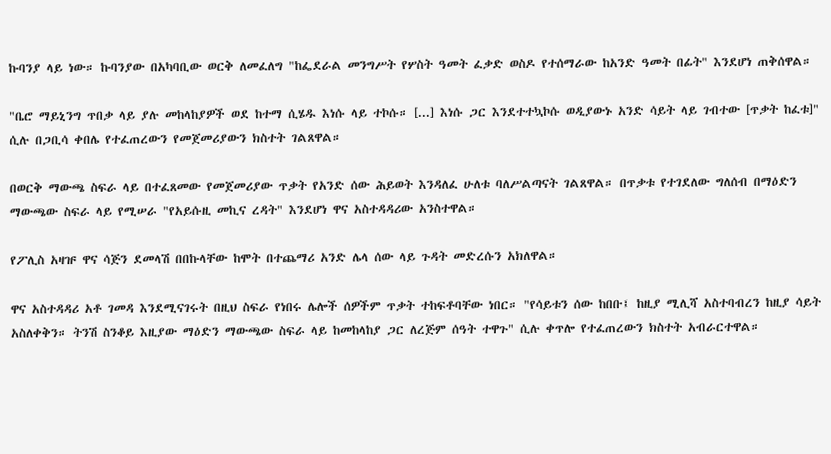ኩባንያ ላይ ነው። ኩባንያው በአካባቢው ወርቅ ለመፈለግ "ከፌደራል መንግሥት የሦስት ዓመት ፈቃድ ወስዶ የተሰማራው ከአንድ ዓመት በፊት" እንደሆነ ጠቅሰዋል።

"ቤሮ ማይኒንግ ጥበቃ ላይ ያሉ መከላከያዎች ወደ ከተማ ሲሄዱ እነሱ ላይ ተኮሱ። [...] እነሱ ጋር እንደተተኳኮሱ ወዲያውኑ አንድ ሳይት ላይ ገብተው [ጥቃት ከፈቱ]" ሲሉ በጋቢሳ ቀበሌ የተፈጠረውን የመጀመሪያውን ክስተት ገልጸዋል።

በወርቅ ማውጫ ስፍራ ላይ በተፈጸመው የመጀመሪያው ጥቃት የአንድ ሰው ሕይወት እንዳለፈ ሁለቱ ባለሥልጣናት ገልጸዋል። በጥቃቱ የተገደለው ግለሰብ በማዕድን ማውጫው ስፍራ ላይ የሚሠራ "የአይሱዚ መኪና ረዳት" እንደሆነ ዋና አስተዳዳሪው አንስተዋል።

የፖሊስ አዛዡ ዋና ሳጅን ደመላሽ በበኩላቸው ከሞት በተጨማሪ አንድ ሌላ ሰው ላይ ጉዳት መድረሱን አክለዋል።

ዋና አስተዳዳሪ አቶ ገመዳ እንደሚናገሩት በዚህ ስፍራ የነበሩ ሌሎች ሰዎችም ጥቃት ተከፍቶባቸው ነበር። "የሳይቱን ሰው ከበቡ፤ ከዚያ ሚሊሻ አስተባብረን ከዚያ ሳይት አስለቀቅን። ትንሽ ስንቆይ እዚያው ማዕድን ማውጫው ስፍራ ላይ ከመከላከያ ጋር ለረጅም ሰዓት ተዋጉ" ሲሉ ቀጥሎ የተፈጠረውን ክስተት አብራርተዋል።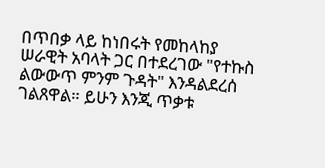በጥበቃ ላይ ከነበሩት የመከላከያ ሠራዊት አባላት ጋር በተደረገው "የተኩስ ልውውጥ ምንም ጉዳት" እንዳልደረሰ ገልጸዋል። ይሁን እንጂ ጥቃቱ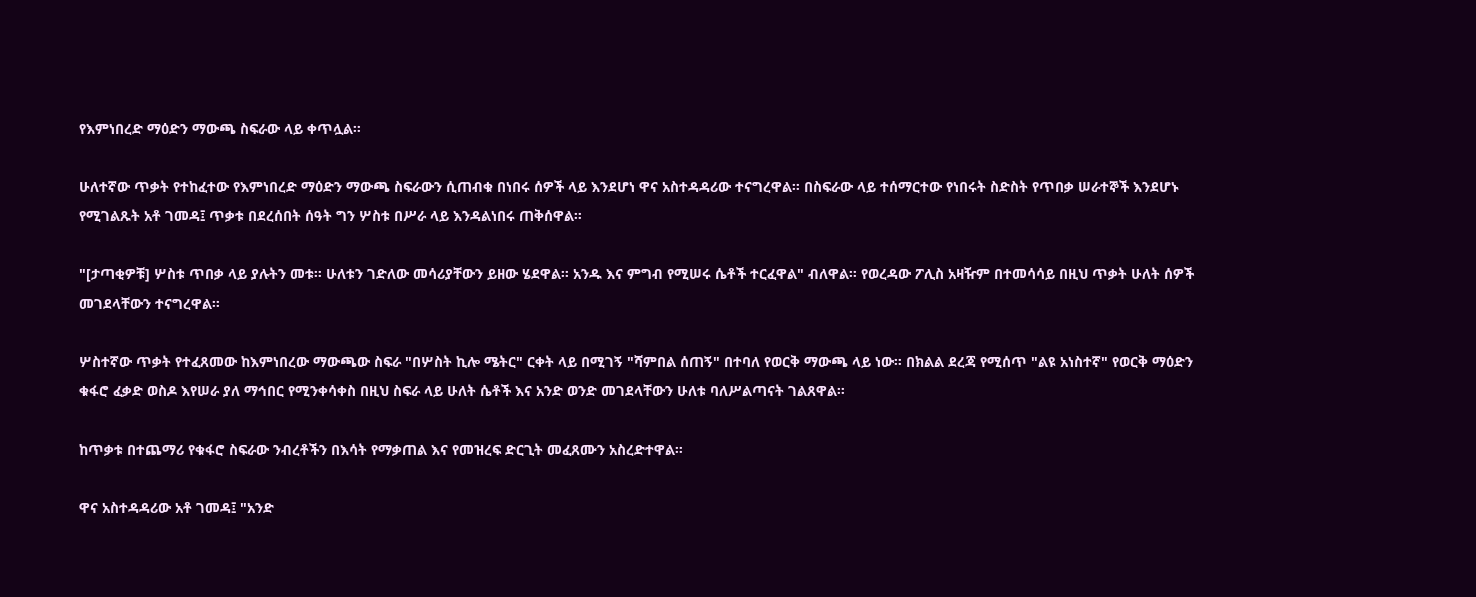የእምነበረድ ማዕድን ማውጫ ስፍራው ላይ ቀጥሏል።

ሁለተኛው ጥቃት የተከፈተው የእምነበረድ ማዕድን ማውጫ ስፍራውን ሲጠብቁ በነበሩ ሰዎች ላይ እንደሆነ ዋና አስተዳዳሪው ተናግረዋል። በስፍራው ላይ ተሰማርተው የነበሩት ስድስት የጥበቃ ሠራተኞች እንደሆኑ የሚገልጹት አቶ ገመዳ፤ ጥቃቱ በደረሰበት ሰዓት ግን ሦስቱ በሥራ ላይ እንዳልነበሩ ጠቅሰዋል።

"[ታጣቂዎቹ] ሦስቱ ጥበቃ ላይ ያሉትን መቱ። ሁለቱን ገድለው መሳሪያቸውን ይዘው ሄደዋል። አንዱ እና ምግብ የሚሠሩ ሴቶች ተርፈዋል" ብለዋል። የወረዳው ፖሊስ አዛዥም በተመሳሳይ በዚህ ጥቃት ሁለት ሰዎች መገደላቸውን ተናግረዋል።

ሦስተኛው ጥቃት የተፈጸመው ከእምነበረው ማውጫው ስፍራ "በሦስት ኪሎ ሜትር" ርቀት ላይ በሚገኝ "ሻምበል ሰጠኝ" በተባለ የወርቅ ማውጫ ላይ ነው። በክልል ደረጃ የሚሰጥ "ልዩ አነስተኛ" የወርቅ ማዕድን ቁፋሮ ፈቃድ ወስዶ እየሠራ ያለ ማኅበር የሚንቀሳቀስ በዚህ ስፍራ ላይ ሁለት ሴቶች እና አንድ ወንድ መገደላቸውን ሁለቱ ባለሥልጣናት ገልጸዋል።

ከጥቃቱ በተጨማሪ የቁፋሮ ስፍራው ንብረቶችን በእሳት የማቃጠል እና የመዝረፍ ድርጊት መፈጸሙን አስረድተዋል።

ዋና አስተዳዳሪው አቶ ገመዳ፤ "አንድ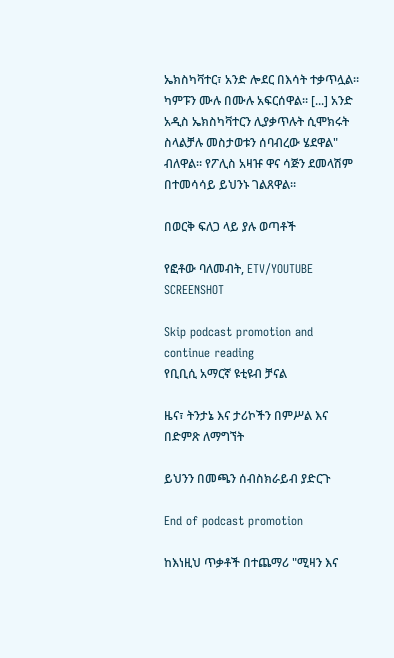ኤክስካቫተር፣ አንድ ሎደር በእሳት ተቃጥሏል። ካምፑን ሙሉ በሙሉ አፍርሰዋል። [...] አንድ አዲስ ኤክስካቫተርን ሊያቃጥሉት ሲሞክሩት ስላልቻሉ መስታወቱን ሰባብረው ሄደዋል" ብለዋል። የፖሊስ አዛዡ ዋና ሳጅን ደመላሽም በተመሳሳይ ይህንኑ ገልጸዋል።

በወርቅ ፍለጋ ላይ ያሉ ወጣቶች

የፎቶው ባለመብት, ETV/YOUTUBE SCREENSHOT

Skip podcast promotion and continue reading
የቢቢሲ አማርኛ ዩቲዩብ ቻናል

ዜና፣ ትንታኔ እና ታሪኮችን በምሥል እና በድምጽ ለማግኘት

ይህንን በመጫን ሰብስክራይብ ያድርጉ

End of podcast promotion

ከእነዚህ ጥቃቶች በተጨማሪ "ሚዛን እና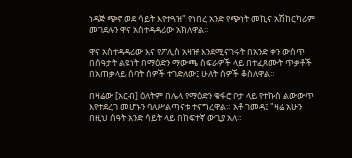ነዳጅ ጭኖ ወደ ሳይት እየተጓዝ" የነበረ አንድ የጭነት መኪና አሽከርካሪም መገደሉን ዋና አስተዳዳሪው አክለዋል።

ዋና አስተዳዳሪው እና የፖሊስ አዛዡ እንደሚናገሩት በአንድ ቀን ውስጥ በሰዓታት ልዩነት በማዕድን ማውጫ ስፍራዎች ላይ በተፈጸሙት ጥቃቶች በአጠቃላይ ሰባት ሰዎች ተገድለው፤ ሁለት ሰዎች ቆስለዋል።

በዛሬው [አርብ] ዕለትም በሌላ የማዕድን ቁፋሮ ቦታ ላይ የተኩስ ልውውጥ እየተደረገ መሆኑን ባለሥልጣናቱ ተናግረዋል። አቶ ገመዳ፤ "ዛሬ አሁን በዚህ ሰዓት አንድ ሳይት ላይ በከፍተኛ ውጊያ አለ።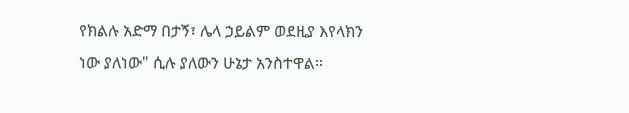የክልሉ አድማ በታኝ፣ ሌላ ኃይልም ወደዚያ እየላክን ነው ያለነው" ሲሉ ያለውን ሁኔታ አንስተዋል።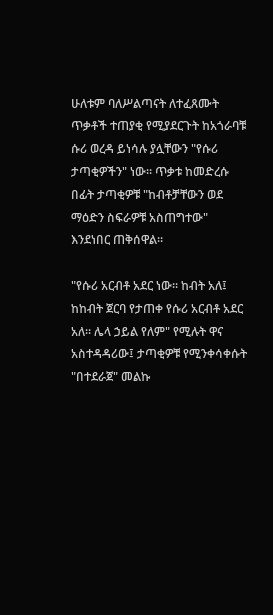ሁለቱም ባለሥልጣናት ለተፈጸሙት ጥቃቶች ተጠያቂ የሚያደርጉት ከአጎራባቹ ሱሪ ወረዳ ይነሳሉ ያሏቸውን "የሱሪ ታጣቂዎችን" ነው። ጥቃቱ ከመድረሱ በፊት ታጣቂዎቹ "ከብቶቻቸውን ወደ ማዕድን ስፍራዎቹ አስጠግተው" እንደነበር ጠቅሰዋል።

"የሱሪ አርብቶ አደር ነው። ከብት አለ፤ ከከብት ጀርባ የታጠቀ የሱሪ አርብቶ አደር አለ። ሌላ ኃይል የለም" የሚሉት ዋና አስተዳዳሪው፤ ታጣቂዎቹ የሚንቀሳቀሱት "በተደራጀ" መልኩ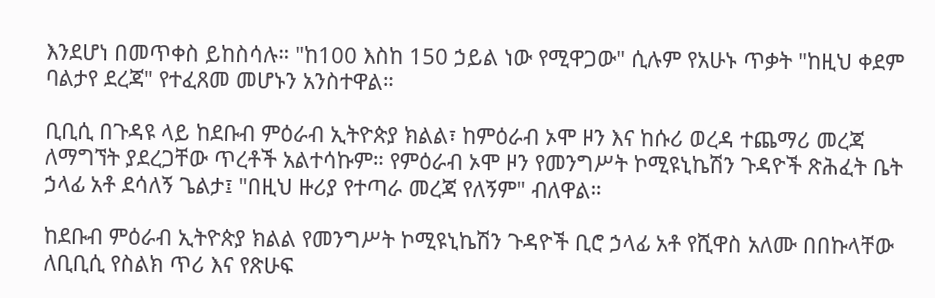እንደሆነ በመጥቀስ ይከስሳሉ። "ከ100 እስከ 150 ኃይል ነው የሚዋጋው" ሲሉም የአሁኑ ጥቃት "ከዚህ ቀደም ባልታየ ደረጃ" የተፈጸመ መሆኑን አንስተዋል።

ቢቢሲ በጉዳዩ ላይ ከደቡብ ምዕራብ ኢትዮጵያ ክልል፣ ከምዕራብ ኦሞ ዞን እና ከሱሪ ወረዳ ተጨማሪ መረጃ ለማግኘት ያደረጋቸው ጥረቶች አልተሳኩም። የምዕራብ ኦሞ ዞን የመንግሥት ኮሚዩኒኬሽን ጉዳዮች ጽሕፈት ቤት ኃላፊ አቶ ደሳለኝ ጌልታ፤ "በዚህ ዙሪያ የተጣራ መረጃ የለኝም" ብለዋል።

ከደቡብ ምዕራብ ኢትዮጵያ ክልል የመንግሥት ኮሚዩኒኬሽን ጉዳዮች ቢሮ ኃላፊ አቶ የሺዋስ አለሙ በበኩላቸው ለቢቢሲ የስልክ ጥሪ እና የጽሁፍ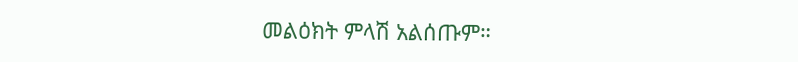መልዕክት ምላሽ አልሰጡም።